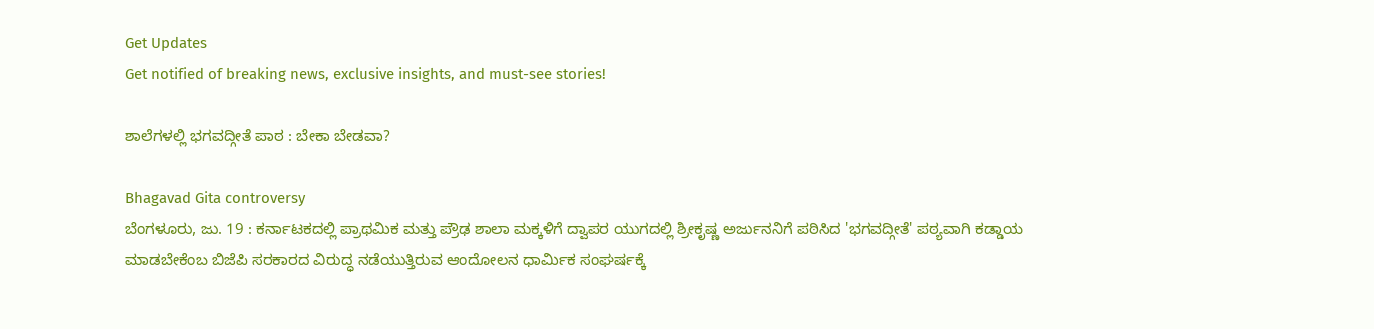Get Updates
Get notified of breaking news, exclusive insights, and must-see stories!

ಶಾಲೆಗಳಲ್ಲಿ ಭಗವದ್ಗೀತೆ ಪಾಠ : ಬೇಕಾ ಬೇಡವಾ?

Bhagavad Gita controversy
ಬೆಂಗಳೂರು, ಜು. 19 : ಕರ್ನಾಟಕದಲ್ಲಿ ಪ್ರಾಥಮಿಕ ಮತ್ತು ಪ್ರೌಢ ಶಾಲಾ ಮಕ್ಕಳಿಗೆ ದ್ವಾಪರ ಯುಗದಲ್ಲಿ ಶ್ರೀಕೃಷ್ಣ ಅರ್ಜುನನಿಗೆ ಪಠಿಸಿದ 'ಭಗವದ್ಗೀತೆ' ಪಠ್ಯವಾಗಿ ಕಡ್ಡಾಯ ಮಾಡಬೇಕೆಂಬ ಬಿಜೆಪಿ ಸರಕಾರದ ವಿರುದ್ಧ ನಡೆಯುತ್ತಿರುವ ಆಂದೋಲನ ಧಾರ್ಮಿಕ ಸಂಘರ್ಷಕ್ಕೆ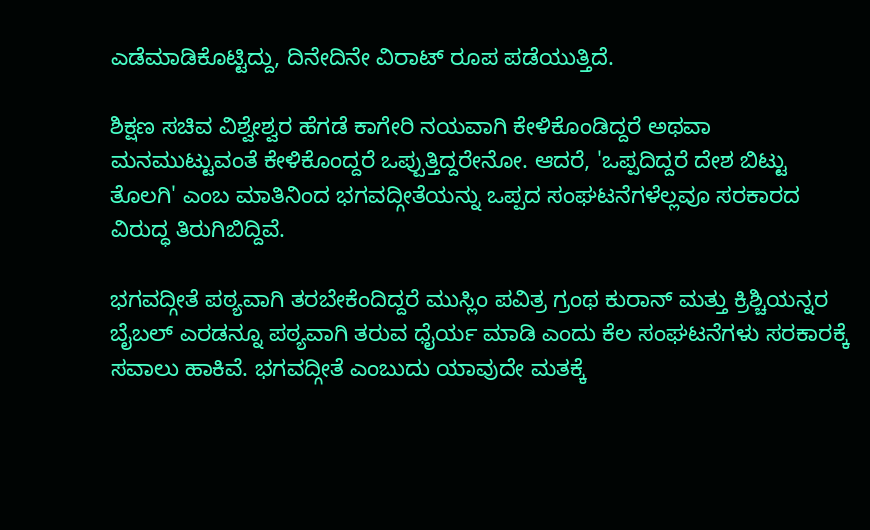ಎಡೆಮಾಡಿಕೊಟ್ಟಿದ್ದು, ದಿನೇದಿನೇ ವಿರಾಟ್ ರೂಪ ಪಡೆಯುತ್ತಿದೆ.

ಶಿಕ್ಷಣ ಸಚಿವ ವಿಶ್ವೇಶ್ವರ ಹೆಗಡೆ ಕಾಗೇರಿ ನಯವಾಗಿ ಕೇಳಿಕೊಂಡಿದ್ದರೆ ಅಥವಾ ಮನಮುಟ್ಟುವಂತೆ ಕೇಳಿಕೊಂದ್ದರೆ ಒಪ್ಪುತ್ತಿದ್ದರೇನೋ. ಆದರೆ, 'ಒಪ್ಪದಿದ್ದರೆ ದೇಶ ಬಿಟ್ಟು ತೊಲಗಿ' ಎಂಬ ಮಾತಿನಿಂದ ಭಗವದ್ಗೀತೆಯನ್ನು ಒಪ್ಪದ ಸಂಘಟನೆಗಳೆಲ್ಲವೂ ಸರಕಾರದ ವಿರುದ್ಧ ತಿರುಗಿಬಿದ್ದಿವೆ.

ಭಗವದ್ಗೀತೆ ಪಠ್ಯವಾಗಿ ತರಬೇಕೆಂದಿದ್ದರೆ ಮುಸ್ಲಿಂ ಪವಿತ್ರ ಗ್ರಂಥ ಕುರಾನ್ ಮತ್ತು ಕ್ರಿಶ್ಚಿಯನ್ನರ ಬೈಬಲ್ ಎರಡನ್ನೂ ಪಠ್ಯವಾಗಿ ತರುವ ಧೈರ್ಯ ಮಾಡಿ ಎಂದು ಕೆಲ ಸಂಘಟನೆಗಳು ಸರಕಾರಕ್ಕೆ ಸವಾಲು ಹಾಕಿವೆ. ಭಗವದ್ಗೀತೆ ಎಂಬುದು ಯಾವುದೇ ಮತಕ್ಕೆ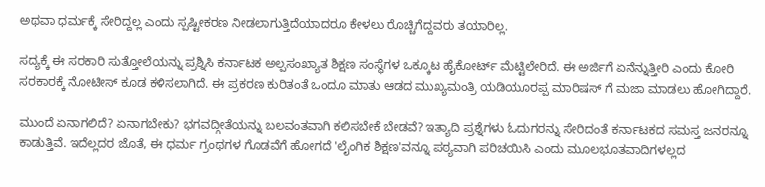ಅಥವಾ ಧರ್ಮಕ್ಕೆ ಸೇರಿದ್ದಲ್ಲ ಎಂದು ಸ್ಪಷ್ಟೀಕರಣ ನೀಡಲಾಗುತ್ತಿದೆಯಾದರೂ ಕೇಳಲು ರೊಚ್ಚಿಗೆದ್ದವರು ತಯಾರಿಲ್ಲ.

ಸದ್ಯಕ್ಕೆ ಈ ಸರಕಾರಿ ಸುತ್ತೋಲೆಯನ್ನು ಪ್ರಶ್ನಿಸಿ ಕರ್ನಾಟಕ ಅಲ್ಪಸಂಖ್ಯಾತ ಶಿಕ್ಷಣ ಸಂಸ್ಥೆಗಳ ಒಕ್ಕೂಟ ಹೈಕೋರ್ಟ್ ಮೆಟ್ಟಿಲೇರಿದೆ. ಈ ಅರ್ಜಿಗೆ ಏನೆನ್ನುತ್ತೀರಿ ಎಂದು ಕೋರಿ ಸರಕಾರಕ್ಕೆ ನೋಟೀಸ್ ಕೂಡ ಕಳಿಸಲಾಗಿದೆ. ಈ ಪ್ರಕರಣ ಕುರಿತಂತೆ ಒಂದೂ ಮಾತು ಆಡದ ಮುಖ್ಯಮಂತ್ರಿ ಯಡಿಯೂರಪ್ಪ ಮಾರಿಷಸ್ ಗೆ ಮಜಾ ಮಾಡಲು ಹೋಗಿದ್ದಾರೆ.

ಮುಂದೆ ಏನಾಗಲಿದೆ? ಏನಾಗಬೇಕು? ಭಗವದ್ಗೀತೆಯನ್ನು ಬಲವಂತವಾಗಿ ಕಲಿಸಬೇಕೆ ಬೇಡವೆ? ಇತ್ಯಾದಿ ಪ್ರಶ್ನೆಗಳು ಓದುಗರನ್ನು ಸೇರಿದಂತೆ ಕರ್ನಾಟಕದ ಸಮಸ್ತ ಜನರನ್ನೂ ಕಾಡುತ್ತಿವೆ. ಇದೆಲ್ಲದರ ಜೊತೆ, ಈ ಧರ್ಮ ಗ್ರಂಥಗಳ ಗೊಡವೆಗೆ ಹೋಗದೆ 'ಲೈಂಗಿಕ ಶಿಕ್ಷಣ'ವನ್ನೂ ಪಠ್ಯವಾಗಿ ಪರಿಚಯಿಸಿ ಎಂದು ಮೂಲಭೂತವಾದಿಗಳಲ್ಲದ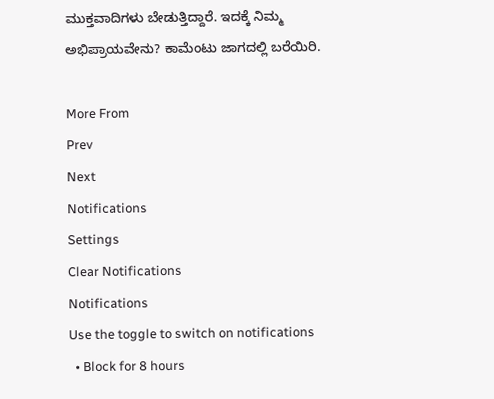ಮುಕ್ತವಾದಿಗಳು ಬೇಡುತ್ತಿದ್ದಾರೆ. ಇದಕ್ಕೆ ನಿಮ್ಮ ಅಭಿಪ್ರಾಯವೇನು? ಕಾಮೆಂಟು ಜಾಗದಲ್ಲಿ ಬರೆಯಿರಿ.

More From
Prev
Next
Notifications
Settings
Clear Notifications
Notifications
Use the toggle to switch on notifications
  • Block for 8 hours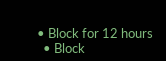• Block for 12 hours
  • Block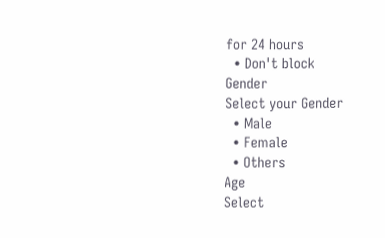for 24 hours
  • Don't block
Gender
Select your Gender
  • Male
  • Female
  • Others
Age
Select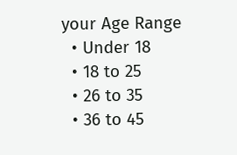your Age Range
  • Under 18
  • 18 to 25
  • 26 to 35
  • 36 to 45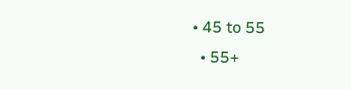• 45 to 55
  • 55+